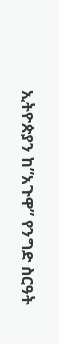ኢትዮጵያን ከ”አጉዋ” የንግድ ስርዓት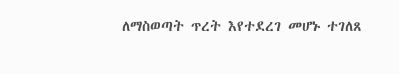ለማስወጣት ጥረት እየተደረገ መሆኑ ተገለጸ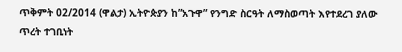ጥቅምት 02/2014 (ዋልታ) ኢትዮጵያን ከ”አጉዋ” የንግድ ስርዓት ለማስወጣት እየተደረገ ያለው ጥረት ተገቢነት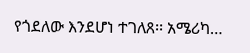የጎደለው እንደሆነ ተገለጸ፡፡ አሜሪካ…